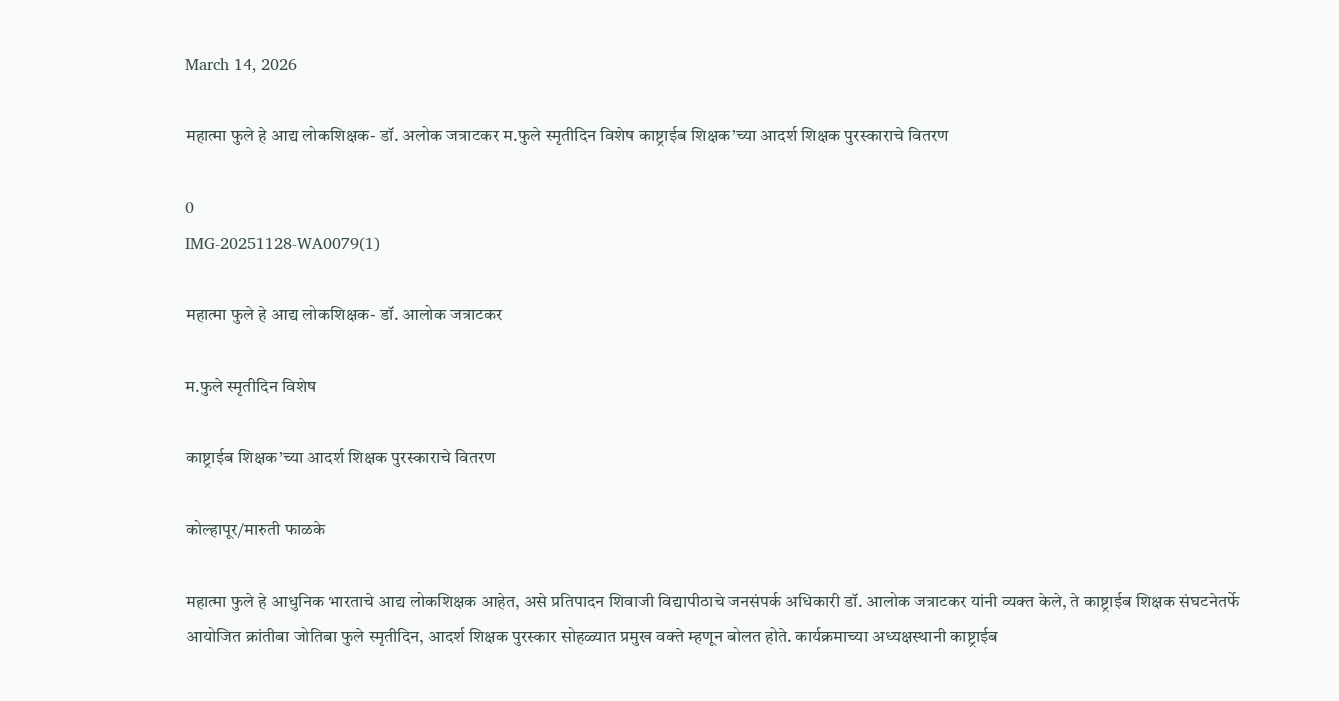March 14, 2026

महात्मा फुले हे आद्य लोकशिक्षक- डॉ. अलोक जत्राटकर म.फुले स्मृतीदिन विशेष काष्ट्राईब शिक्षक’च्या आदर्श शिक्षक पुरस्काराचे वितरण

0
IMG-20251128-WA0079(1)

महात्मा फुले हे आद्य लोकशिक्षक- डॉ. आलोक जत्राटकर

म.फुले स्मृतीदिन विशेष

काष्ट्राईब शिक्षक’च्या आदर्श शिक्षक पुरस्काराचे वितरण

कोल्हापूर/मारुती फाळके

महात्मा फुले हे आधुनिक भारताचे आद्य लोकशिक्षक आहेत, असे प्रतिपादन शिवाजी विद्यापीठाचे जनसंपर्क अधिकारी डॉ. आलोक जत्राटकर यांनी व्यक्त केले, ते काष्ट्राईब शिक्षक संघटनेतर्फे आयोजित क्रांतीबा जोतिबा फुले स्मृतीदिन, आदर्श शिक्षक पुरस्कार सोहळ्यात प्रमुख वक्ते म्हणून बोलत होते. कार्यक्रमाच्या अध्यक्षस्थानी काष्ट्राईब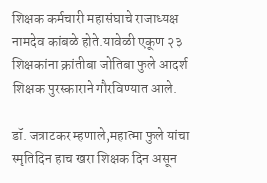शिक्षक कर्मचारी महासंघाचे राजाध्यक्ष नामदेव कांबळे होते.यावेळी एकूण २३ शिक्षकांना क्रांतीबा जोतिबा फुले आदर्श शिक्षक पुरस्काराने गौरविण्यात आले.

डॉ. जत्राटकर म्हणाले,महात्मा फुले यांचा स्मृतिदिन हाच खरा शिक्षक दिन असून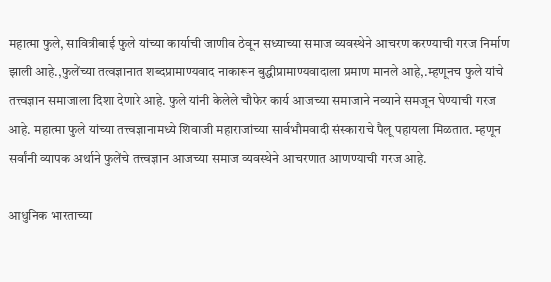महात्मा फुले, सावित्रीबाई फुले यांच्या कार्याची जाणीव ठेवून सध्याच्या समाज व्यवस्थेने आचरण करण्याची गरज निर्माण झाली आहे.,फुलेंच्या तत्वज्ञानात शब्दप्रामाण्यवाद नाकारून बुद्धीप्रामाण्यवादाला प्रमाण मानले आहे,.म्हणूनच फुले यांचे तत्त्वज्ञान समाजाला दिशा देणारे आहे. फुले यांनी केलेले चौफेर कार्य आजच्या समाजाने नव्याने समजून घेण्याची गरज आहे. महात्मा फुले यांच्या तत्त्वज्ञानामध्ये शिवाजी महाराजांच्या सार्वभौमवादी संस्काराचे पैलू पहायला मिळतात. म्हणून सर्वांनी व्यापक अर्थाने फुलेंचे तत्त्वज्ञान आजच्या समाज व्यवस्थेने आचरणात आणण्याची गरज आहे.

आधुनिक भारताच्या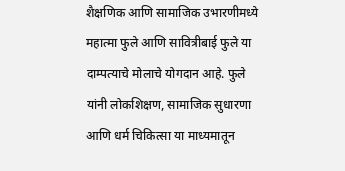शैक्षणिक आणि सामाजिक उभारणीमध्ये महात्मा फुले आणि सावित्रीबाई फुले या दाम्पत्याचे मोलाचे योगदान आहे. फुले यांनी लोकशिक्षण, सामाजिक सुधारणा आणि धर्म चिकित्सा या माध्यमातून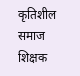कृतिशील समाज शिक्षक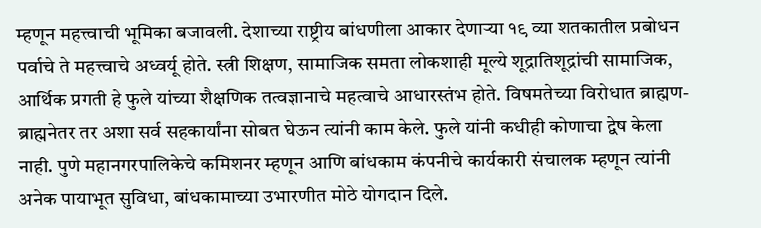म्हणून महत्त्वाची भूमिका बजावली. देशाच्या राष्ट्रीय बांधणीला आकार देणाऱ्या १९ व्या शतकातील प्रबोधन पर्वाचे ते महत्त्वाचे अध्वर्यू होते. स्त्री शिक्षण, सामाजिक समता लोकशाही मूल्ये शूद्रातिशूद्रांची सामाजिक, आर्थिक प्रगती हे फुले यांच्या शैक्षणिक तत्वज्ञानाचे महत्वाचे आधारस्तंभ होते. विषमतेच्या विरोधात ब्राह्मण- ब्राह्मनेतर तर अशा सर्व सहकार्यांना सोबत घेऊन त्यांनी काम केले. फुले यांनी कधीही कोणाचा द्वेष केला नाही. पुणे महानगरपालिकेचे कमिशनर म्हणून आणि बांधकाम कंपनीचे कार्यकारी संचालक म्हणून त्यांनी अनेक पायाभूत सुविधा, बांधकामाच्या उभारणीत मोठे योगदान दिले.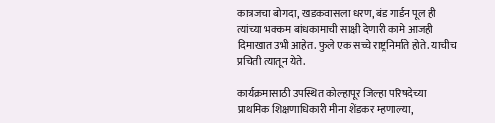कात्रजचा बोगदा, खडकवासला धरण, बंड गार्डन पूल ही त्यांच्या भक्कम बांधकामाची साक्षी देणारी कामे आजही दिमाखात उभी आहेत. फुले एक सच्चे राष्ट्रनिर्माते होते. याचीच प्रचिती त्यातून येते.

कार्यक्रमासाठी उपस्थित कोल्हापूर जिल्हा परिषदेच्या प्राथमिक शिक्षणाधिकारी मीना शेंडकर म्हणाल्या,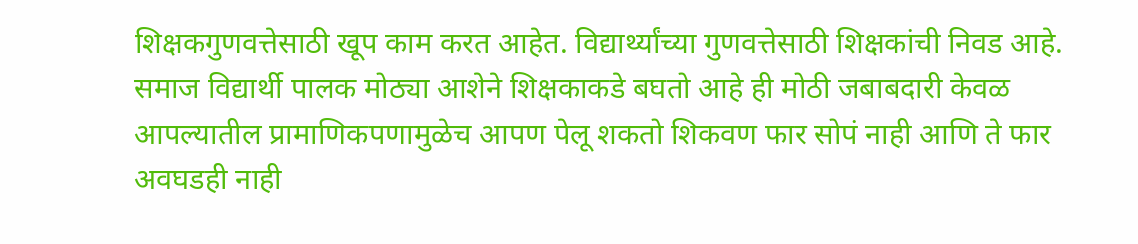शिक्षकगुणवत्तेसाठी खूप काम करत आहेत. विद्यार्थ्यांच्या गुणवत्तेसाठी शिक्षकांची निवड आहे. समाज विद्यार्थी पालक मोठ्या आशेने शिक्षकाकडे बघतो आहे ही मोठी जबाबदारी केवळ आपल्यातील प्रामाणिकपणामुळेच आपण पेलू शकतो शिकवण फार सोपं नाही आणि ते फार अवघडही नाही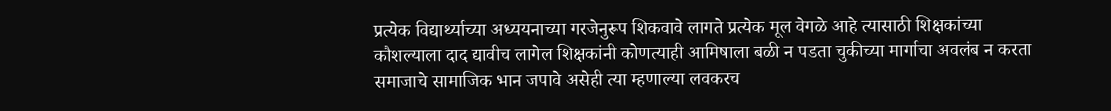प्रत्येक विद्यार्थ्याच्या अध्ययनाच्या गरजेनुरूप शिकवावे लागते प्रत्येक मूल वेगळे आहे त्यासाठी शिक्षकांच्या कौशल्याला दाद द्यावीच लागेल शिक्षकांनी कोणत्याही आमिषाला बळी न पडता चुकीच्या मार्गाचा अवलंब न करता समाजाचे सामाजिक भान जपावे असेही त्या म्हणाल्या लवकरच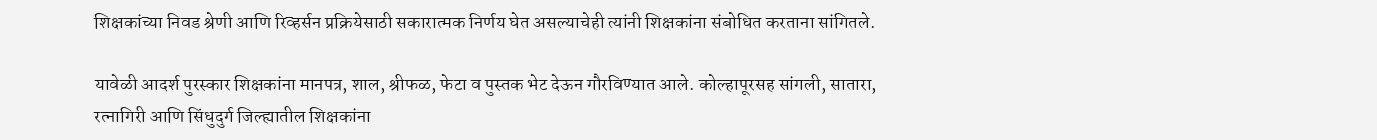शिक्षकांच्या निवड श्रेणी आणि रिव्हर्सन प्रक्रियेसाठी सकारात्मक निर्णय घेत असल्याचेही त्यांनी शिक्षकांना संबोधित करताना सांगितले.

यावेळी आदर्श पुरस्कार शिक्षकांना मानपत्र, शाल, श्रीफळ, फेटा व पुस्तक भेट देऊन गौरविण्यात आले. कोल्हापूरसह सांगली, सातारा, रत्नागिरी आणि सिंधुदुर्ग जिल्ह्यातील शिक्षकांना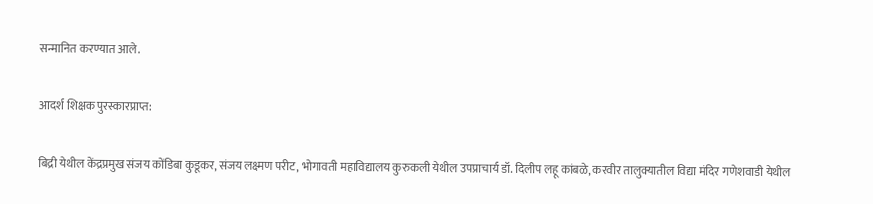सन्मानित करण्यात आले.

आदर्श शिक्षक पुरस्कारप्राप्त:

बिद्री येथील केंद्रप्रमुख संजय कोंडिबा कुडूकर, संजय लक्ष्मण परीट, भोगावती महाविद्यालय कुरुकली येथील उपप्राचार्य डॉ. दिलीप लहू कांबळे, करवीर तालुक्यातील विद्या मंदिर गणेशवाडी येथील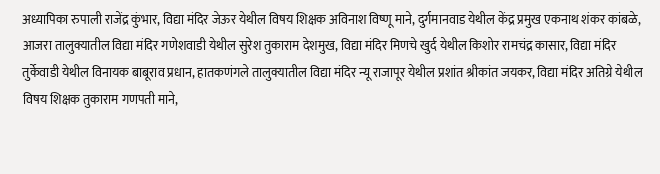अध्यापिका रुपाली राजेंद्र कुंभार, विद्या मंदिर जेऊर येथील विषय शिक्षक अविनाश विष्णू माने, दुर्गमानवाड येथील केंद्र प्रमुख एकनाथ शंकर कांबळे, आजरा तालुक्यातील विद्या मंदिर गणेशवाडी येथील सुरेश तुकाराम देशमुख, विद्या मंदिर मिणचे खुर्द येथील किशोर रामचंद्र कासार, विद्या मंदिर तुर्केवाडी येथील विनायक बाबूराव प्रधान, हातकणंगले तालुक्यातील विद्या मंदिर न्यू राजापूर येथील प्रशांत श्रीकांत जयकर, विद्या मंदिर अतिग्रे येथील विषय शिक्षक तुकाराम गणपती माने,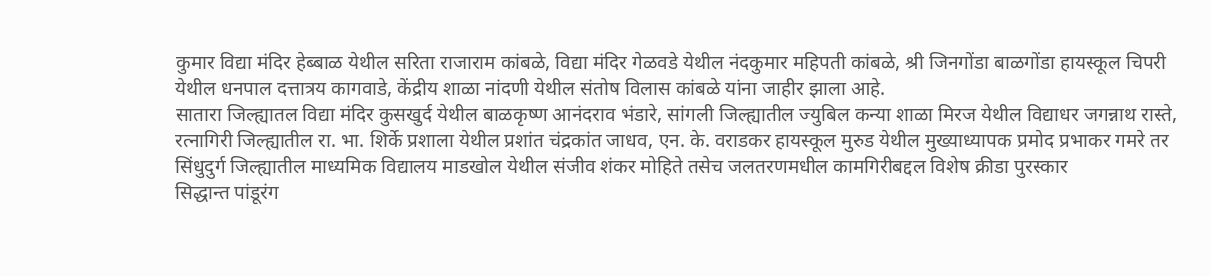कुमार विद्या मंदिर हेब्बाळ येथील सरिता राजाराम कांबळे, विद्या मंदिर गेळवडे येथील नंदकुमार महिपती कांबळे, श्री जिनगोंडा बाळगोंडा हायस्कूल चिपरी येथील धनपाल दत्तात्रय कागवाडे, केंद्रीय शाळा नांदणी येथील संतोष विलास कांबळे यांना जाहीर झाला आहे.
सातारा जिल्ह्यातल विद्या मंदिर कुसखुर्द येथील बाळकृष्ण आनंदराव भंडारे, सांगली जिल्ह्यातील ज्युबिल कन्या शाळा मिरज येथील विद्याधर जगन्नाथ रास्ते, रत्नागिरी जिल्ह्यातील रा. भा. शिर्के प्रशाला येथील प्रशांत चंद्रकांत जाधव, एन. के. वराडकर हायस्कूल मुरुड येथील मुख्याध्यापक प्रमोद प्रभाकर गमरे तर सिंधुदुर्ग जिल्ह्यातील माध्यमिक विद्यालय माडखोल येथील संजीव शंकर मोहिते तसेच जलतरणमधील कामगिरीबद्दल विशेष क्रीडा पुरस्कार
सिद्धान्त पांडूरंग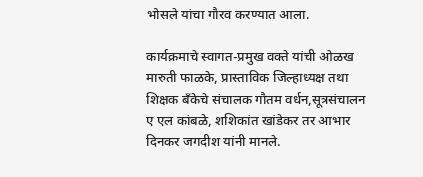भोसले यांचा गौरव करण्यात आला.

कार्यक्रमाचे स्वागत-प्रमुख वक्ते यांची ओळख मारुती फाळके, प्रास्ताविक जिल्हाध्यक्ष तथा शिक्षक बँकेचे संचालक गौतम वर्धन,सूत्रसंचालन ए एल कांबळे, शशिकांत खांडेकर तर आभार दिनकर जगदीश यांनी मानले.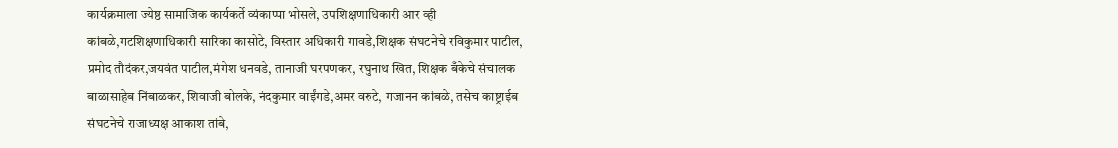कार्यक्रमाला ज्येष्ठ सामाजिक कार्यकर्ते व्यंकाप्पा भोसले, उपशिक्षणाधिकारी आर व्ही कांबळे,गटशिक्षणाधिकारी सारिका कासोटे, विस्तार अधिकारी गावडे,शिक्षक संघटनेचे रविकुमार पाटील, प्रमोद तौदंकर,जयवंत पाटील,मंगेश धनवडे, तानाजी घरपणकर, रघुनाथ खित, शिक्षक बँकेचे संचालक बाळासाहेब निंबाळकर, शिवाजी बोलके, नंदकुमार वाईंगडे,अमर वरुटे, गजानन कांबळे, तसेच काष्ट्राईब संघटनेचे राजाध्यक्ष आकाश तांबे,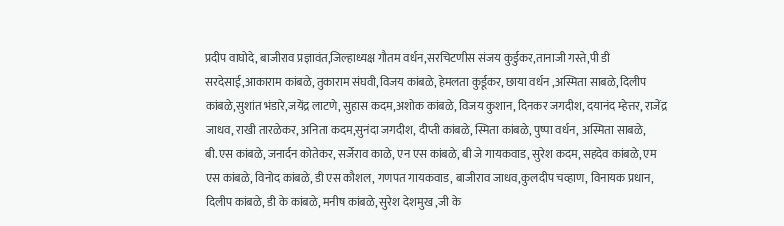प्रदीप वाघोदे, बाजीराव प्रज्ञावंत,जिल्हाध्यक्ष गौतम वर्धन,सरचिटणीस संजय कुर्डुकर,तानाजी गस्ते,पी डी सरदेसाई,आकाराम कांबळे, तुकाराम संघवी,विजय कांबळे, हेमलता कुर्डूकर, छाया वर्धन ,अस्मिता साबळे, दिलीप कांबळे,सुशांत भंडारे,जयेंद्र लाटणे, सुहास कदम,अशोक कांबळे, विजय कुशान, दिनकर जगदीश, दयानंद म्हेत्तर, राजेंद्र जाधव, राखी तारळेकर, अनिता कदम,सुनंदा जगदीश, दीप्ती कांबळे, स्मिता कांबळे, पुष्पा वर्धन, अस्मिता साबळे, बी.एस कांबळे, जनार्दन कोतेकर, सर्जेराव काळे, एन एस कांबळे, बी जे गायकवाड, सुरेश कदम, सहदेव कांबळे, एम एस कांबळे, विनोद कांबळे, डी एस कौशल, गणपत गायकवाड, बाजीराव जाधव,कुलदीप चव्हाण, विनायक प्रधान, दिलीप कांबळे, डी के कांबळे, मनीष कांबळे, सुरेश देशमुख ,जी के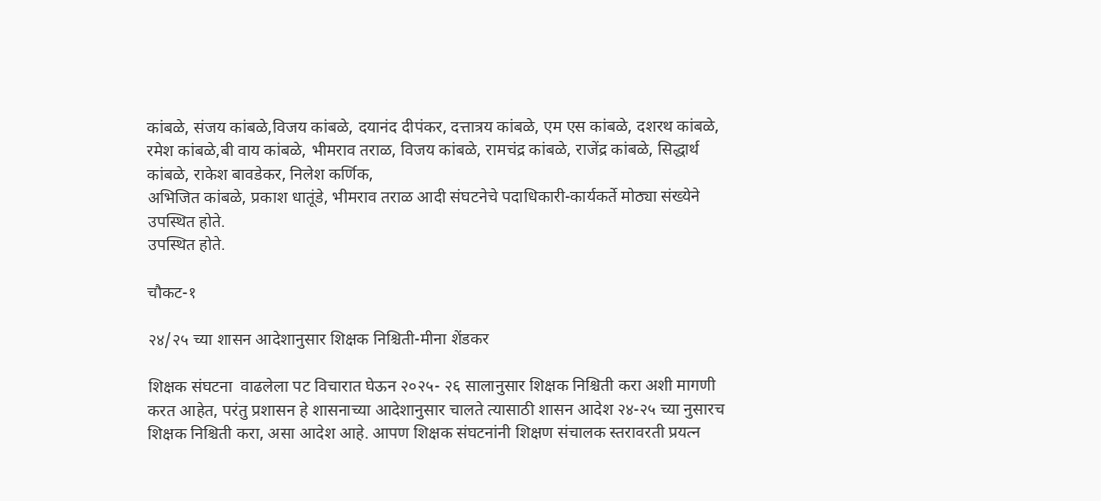कांबळे, संजय कांबळे,विजय कांबळे, दयानंद दीपंकर, दत्तात्रय कांबळे, एम एस कांबळे, दशरथ कांबळे, रमेश कांबळे,बी वाय कांबळे, भीमराव तराळ, विजय कांबळे, रामचंद्र कांबळे, राजेंद्र कांबळे, सिद्धार्थ कांबळे, राकेश बावडेकर, निलेश कर्णिक,
अभिजित कांबळे, प्रकाश धातूंडे, भीमराव तराळ आदी संघटनेचे पदाधिकारी-कार्यकर्ते मोठ्या संख्येने उपस्थित होते.
उपस्थित होते.

चौकट-१

२४/२५ च्या शासन आदेशानुसार शिक्षक निश्चिती-मीना शेंडकर

शिक्षक संघटना  वाढलेला पट विचारात घेऊन २०२५- २६ सालानुसार शिक्षक निश्चिती करा अशी मागणी करत आहेत, परंतु प्रशासन हे शासनाच्या आदेशानुसार चालते त्यासाठी शासन आदेश २४-२५ च्या नुसारच शिक्षक निश्चिती करा, असा आदेश आहे. आपण शिक्षक संघटनांनी शिक्षण संचालक स्तरावरती प्रयत्न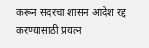करून सदरचा शासन आदेश रद्द करण्यासाठी प्रयत्न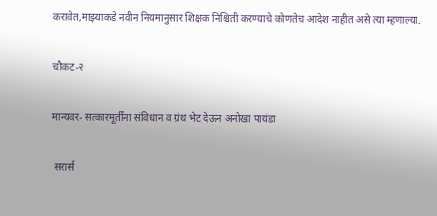करावेत,माझ्याकडे नवीन नियमानुसार शिक्षक निश्चिती करण्याचे कोणतेच आदेश नाहीत असे त्या म्हणाल्या.

चौकट-२

मान्यवर- सत्कारमूर्तींना संविधान व ग्रंथ भेट देऊन अनोखा पायंडा

 सरार्स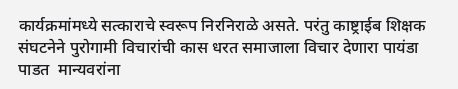कार्यक्रमांमध्ये सत्काराचे स्वरूप निरनिराळे असते. परंतु काष्ट्राईब शिक्षक संघटनेने पुरोगामी विचारांची कास धरत समाजाला विचार देणारा पायंडा पाडत  मान्यवरांना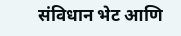संविधान भेट आणि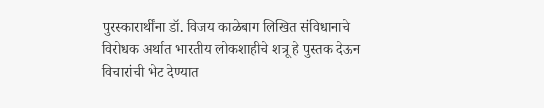पुरस्कारार्थींना डॉ. विजय काळेबाग लिखित संविधानाचे विरोधक अर्थात भारतीय लोकशाहीचे शत्रू हे पुस्तक देऊन विचारांची भेट देण्यात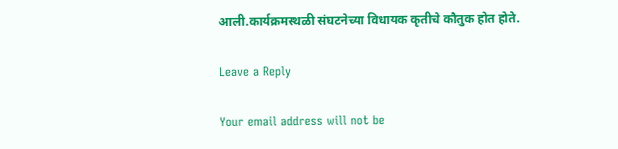आली.कार्यक्रमस्थळी संघटनेच्या विधायक कृतीचे कौतुक होत होते.

Leave a Reply

Your email address will not be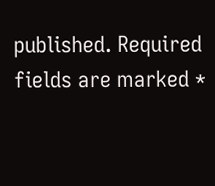published. Required fields are marked *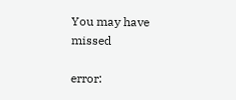You may have missed

error: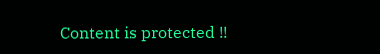Content is protected !!